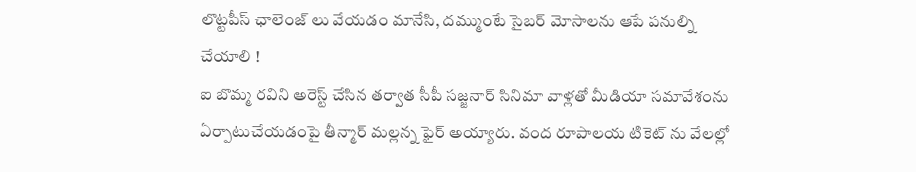లొట్టపీస్ ఛాలెంజ్ లు వేయడం మానేసి, దమ్ముంటే సైబర్ మోసాలను ఆపే పనుల్ని చేయాలి !
ఐ బొమ్మ రవిని అరెస్ట్ చేసిన తర్వాత సీపీ సజ్జనార్ సినిమా వాళ్లతో మీడియా సమావేశంను ఏర్పాటుచేయడంపై తీన్మార్ మల్లన్న ఫైర్ అయ్యారు. వంద రూపాలయ టికెట్ ను వేలల్లో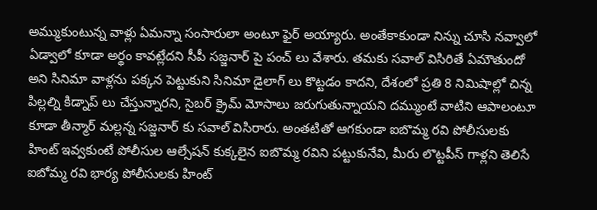అమ్ముకుంటున్న వాళ్లు ఏమన్నా సంసారులా అంటూ ఫైర్ అయ్యారు. అంతేకాకుండా నిన్ను చూసి నవ్వాలో ఏడ్వాలో కూడా అర్థం కావట్లేదని సీపీ సజ్జనార్ పై పంచ్ లు వేశారు. తమకు సవాల్ విసిరితే ఏమౌతుందో అని సినిమా వాళ్లను పక్కన పెట్టుకుని సినిమా డైలాగ్ లు కొట్టడం కాదని, దేశంలో ప్రతి 8 నిమిషాల్లో చిన్న పిల్లల్ని కిడ్నాప్ లు చేస్తున్నారని, సైబర్ క్రైమ్ మోసాలు జరుగుతున్నాయని దమ్ముంటే వాటిని ఆపాలంటూ కూడా తీన్మార్ మల్లన్న సజ్జనార్ కు సవాల్ విసిరారు. అంతటితో ఆగకుండా ఐబొమ్మ రవి పోలీసులకు హింట్ ఇవ్వకుంటే పోలీసుల ఆల్సేషన్ కుక్కలైన ఐబొమ్మ రవిని పట్టుకునేవి, మీరు లొట్టపీస్ గాళ్లని తెలిసే ఐబోమ్మ రవి భార్య పోలీసులకు హింట్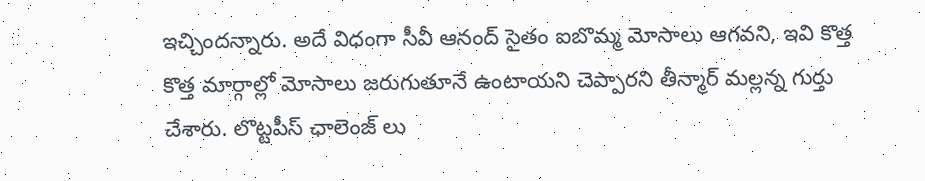ఇచ్చిందన్నారు. అదే విధంగా సీవీ ఆనంద్ సైతం ఐబొమ్మ మోసాలు ఆగవని, ఇవి కొత్త కొత్త మార్గాల్లో మోసాలు జరుగుతూనే ఉంటాయని చెప్పారని తీన్మార్ మల్లన్న గుర్తు చేశారు. లొట్టపీస్ ఛాలెంజ్ లు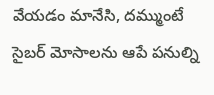వేయడం మానేసి, దమ్ముంటే సైబర్ మోసాలను ఆపే పనుల్ని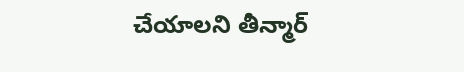చేయాలని తీన్మార్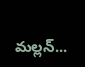మల్లన్...